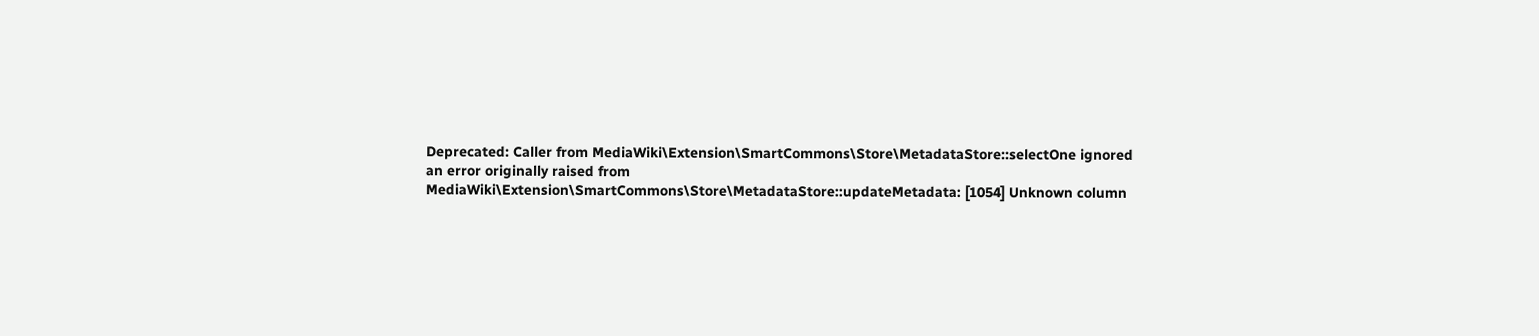Deprecated: Caller from MediaWiki\Extension\SmartCommons\Store\MetadataStore::selectOne ignored an error originally raised from MediaWiki\Extension\SmartCommons\Store\MetadataStore::updateMetadata: [1054] Unknown column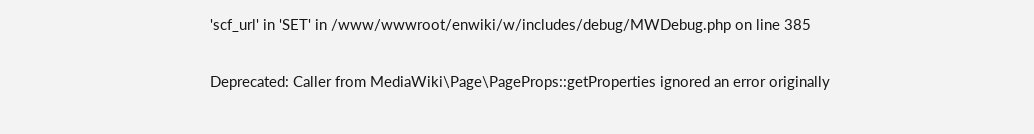'scf_url' in 'SET' in /www/wwwroot/enwiki/w/includes/debug/MWDebug.php on line 385

Deprecated: Caller from MediaWiki\Page\PageProps::getProperties ignored an error originally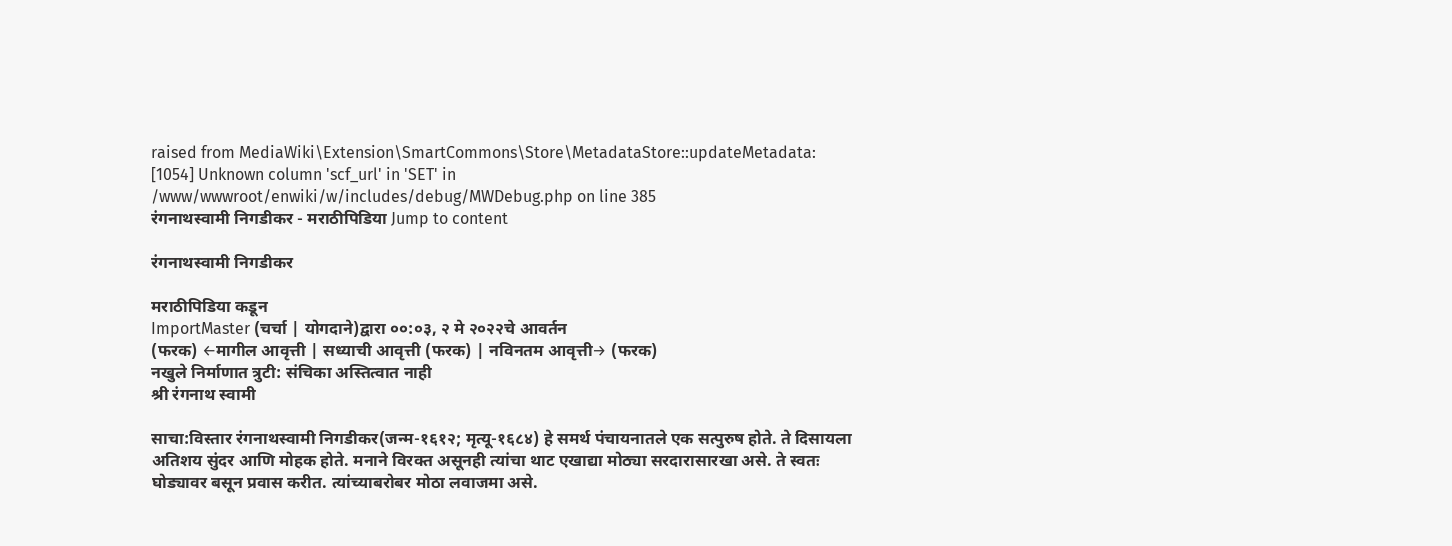raised from MediaWiki\Extension\SmartCommons\Store\MetadataStore::updateMetadata: [1054] Unknown column 'scf_url' in 'SET' in /www/wwwroot/enwiki/w/includes/debug/MWDebug.php on line 385
रंगनाथस्वामी निगडीकर - मराठीपिडिया Jump to content

रंगनाथस्वामी निगडीकर

मराठीपिडिया कडून
ImportMaster (चर्चा | योगदाने)द्वारा ००:०३, २ मे २०२२चे आवर्तन
(फरक) ←मागील आवृत्ती | सध्याची आवृत्ती (फरक) | नविनतम आवृत्ती→ (फरक)
नखुले निर्माणात त्रुटी: संचिका अस्तित्वात नाही
श्री रंगनाथ स्वामी

साचा:विस्तार रंगनाथस्वामी निगडीकर(जन्म-१६१२; मृत्यू-१६८४) हे समर्थ पंचायनातले एक सत्पुरुष होते. ते दिसायला अतिशय सुंदर आणि मोहक होते. मनाने विरक्त असूनही त्यांचा थाट एखाद्या मोठ्या सरदारासारखा असे. ते स्वतः घोड्यावर बसून प्रवास करीत. त्यांच्याबरोबर मोठा लवाजमा असे.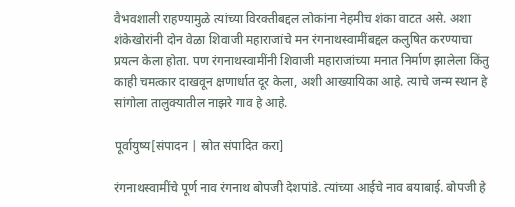वैभवशाली राहण्यामुळे त्यांच्या विरक्तीबद्दल लोकांना नेहमीच शंका वाटत असे. अशा शंकेखोरांनी दोन वेळा शिवाजी महाराजांचे मन रंगनाथस्वामींबद्दल कलुषित करण्याचा प्रयत्‍न केला होता. पण रंगनाथस्वामींनी शिवाजी महाराजांच्या मनात निर्माण झालेला किंतु काही चमत्कार दाखवून क्षणार्धात दूर केला, अशी आख्यायिका आहे. त्याचे जन्म स्थान हे सांगोला तालुक्यातील नाझरे गाव हे आहे.

पूर्वायुष्य[संपादन | स्रोत संपादित करा]

रंगनाथस्वामींचे पूर्ण नाव रंगनाथ बोपजी देशपांडे. त्यांच्या आईचे नाव बयाबाई. बोपजी हे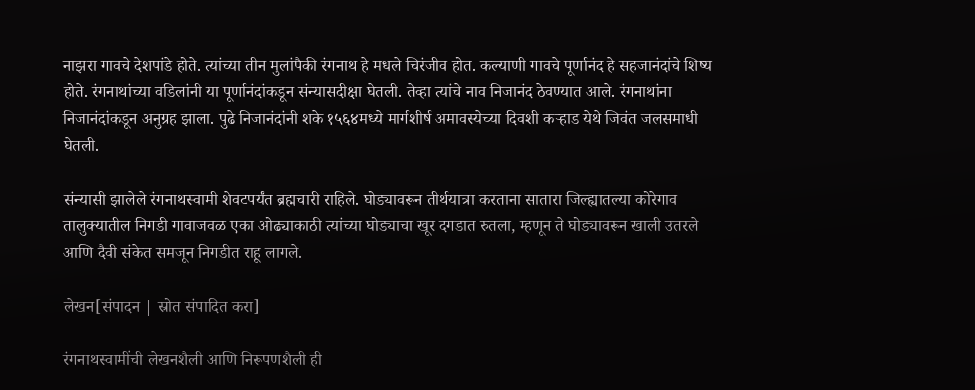नाझरा गावचे देशपांडे होते. त्यांच्या तीन मुलांपैकी रंगनाथ हे मधले चिरंजीव होत. कल्याणी गावचे पूर्णानंद हे सहजानंदांचे शिष्य होते. रंगनाथांच्या वडिलांनी या पूर्णानंदांकडून संन्यासदीक्षा घेतली. तेव्हा त्यांचे नाव निजानंद ठेवण्यात आले. रंगनाथांना निजानंदांकडून अनुग्रह झाला. पुढे निजानंदांनी शके १५६४मध्ये मार्गशीर्ष अमावस्येच्या दिवशी कऱ्हाड येथे जिवंत जलसमाधी घेतली.

संन्यासी झालेले रंगनाथस्वामी शेवटपर्यंत ब्रह्मचारी राहिले. घोड्यावरून तीर्थयात्रा करताना सातारा जिल्ह्यातल्या कोरेगाव तालुक्यातील निगडी गावाजवळ एका ओढ्याकाठी त्यांच्या घोड्याचा खूर दगडात रुतला, म्हणून ते घोड्यावरून खाली उतरले आणि दैवी संकेत समजून निगडीत राहू लागले.

लेखन[संपादन | स्रोत संपादित करा]

रंगनाथस्वामींची लेखनशैली आणि निरूपणशैली ही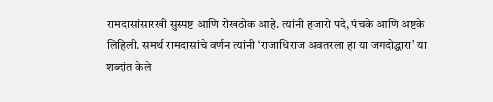रामदासांसारखी सुस्पष्ट आणि रोखठोक आहे. त्यांनी हजारो पदे, पंचके आणि अष्टके लिहिली. समर्थ रामदासांचे वर्णन त्यांनी ‘राजाधिराज अवतरला हा या जगदोद्धारा’ या शब्दांत केले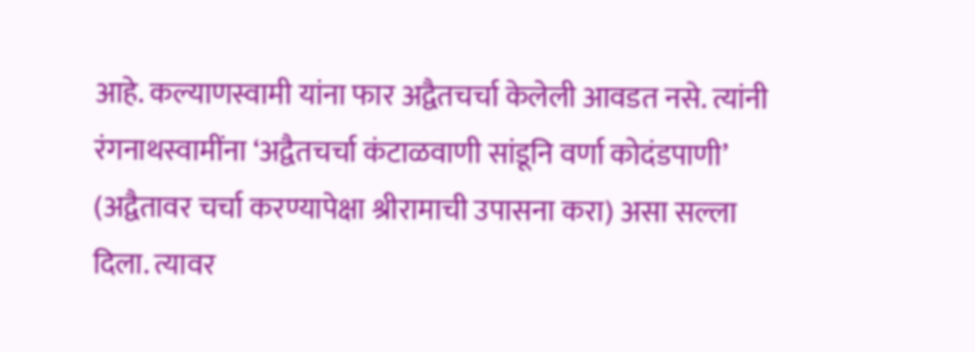आहे. कल्याणस्वामी यांना फार अद्वैतचर्चा केलेली आवडत नसे. त्यांनी रंगनाथस्वामींना ‘अद्वैतचर्चा कंटाळवाणी सांडूनि वर्णा कोदंडपाणी’ (अद्वैतावर चर्चा करण्यापेक्षा श्रीरामाची उपासना करा) असा सल्ला दिला. त्यावर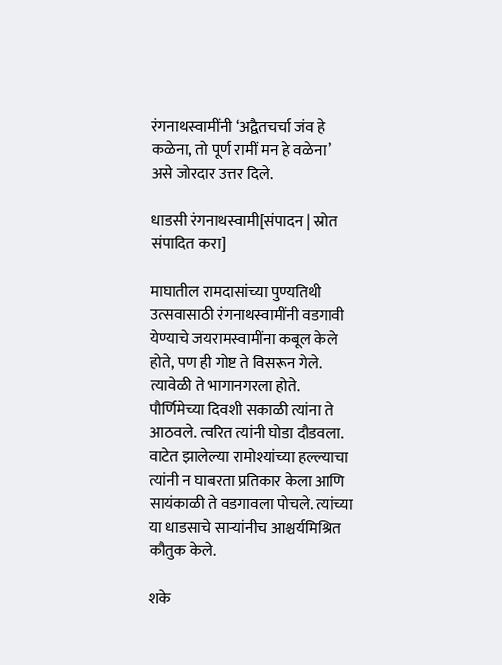रंगनाथस्वामींनी ‘अद्वैतचर्चा जंव हे कळेना, तो पूर्ण रामीं मन हे वळेना’ असे जोरदार उत्तर दिले.

धाडसी रंगनाथस्वामी[संपादन | स्रोत संपादित करा]

माघातील रामदासांच्या पुण्यतिथी उत्सवासाठी रंगनाथस्वामींनी वडगावी येण्याचे जयरामस्वामींना कबूल केले होते, पण ही गोष्ट ते विसरून गेले. त्यावेळी ते भागानगरला होते. पौर्णिमेच्या दिवशी सकाळी त्यांना ते आठवले. त्वरित त्यांनी घोडा दौडवला. वाटेत झालेल्या रामोश्यांच्या हल्ल्याचा त्यांनी न घाबरता प्रतिकार केला आणि सायंकाळी ते वडगावला पोचले. त्यांच्या या धाडसाचे साऱ्यांनीच आश्चर्यमिश्रित कौतुक केले.

शके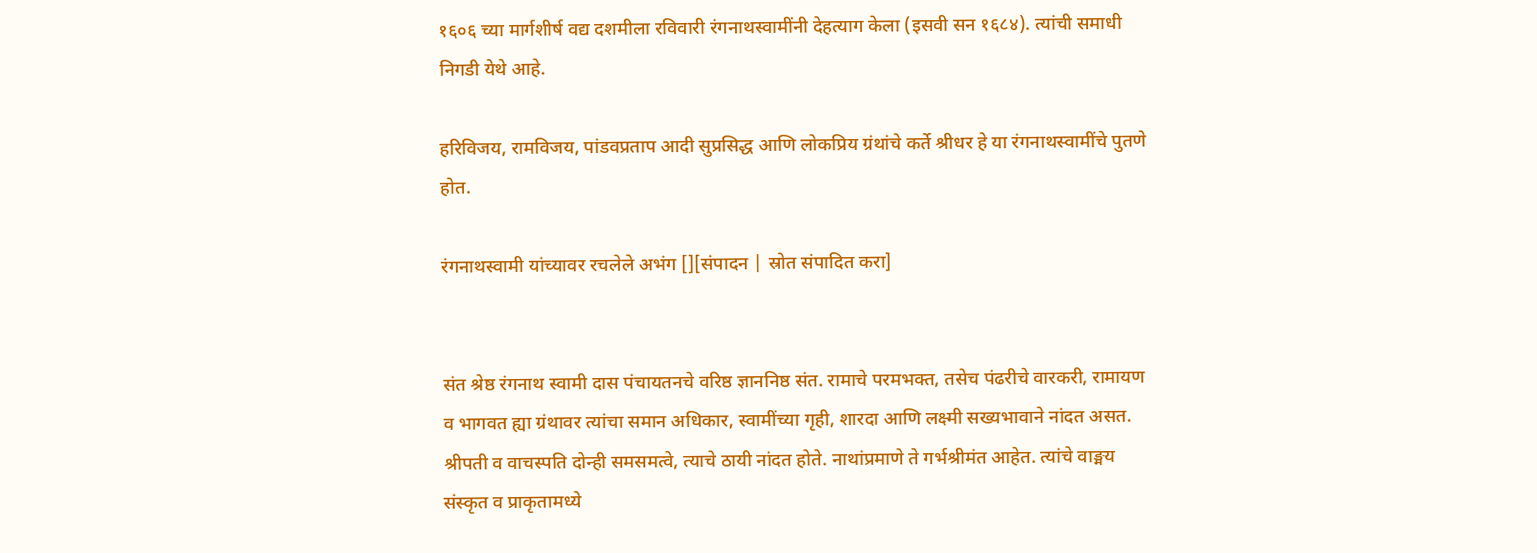१६०६ च्या मार्गशीर्ष वद्य दशमीला रविवारी रंगनाथस्वामींनी देहत्याग केला (इसवी सन १६८४). त्यांची समाधी निगडी येथे आहे.

हरिविजय, रामविजय, पांडवप्रताप आदी सुप्रसिद्ध आणि लोकप्रिय ग्रंथांचे कर्ते श्रीधर हे या रंगनाथस्वामींचे पुतणे होत.

रंगनाथस्वामी यांच्यावर रचलेले अभंग [][संपादन | स्रोत संपादित करा]


संत श्रेष्ठ रंगनाथ स्वामी दास पंचायतनचे वरिष्ठ ज्ञाननिष्ठ संत. रामाचे परमभक्त, तसेच पंढरीचे वारकरी, रामायण व भागवत ह्या ग्रंथावर त्यांचा समान अधिकार, स्वामींच्या गृही, शारदा आणि लक्ष्मी सख्यभावाने नांदत असत. श्रीपती व वाचस्पति दोन्ही समसमत्वे, त्याचे ठायी नांदत होते. नाथांप्रमाणे ते गर्भश्रीमंत आहेत. त्यांचे वाङ्मय संस्कृत व प्राकृतामध्ये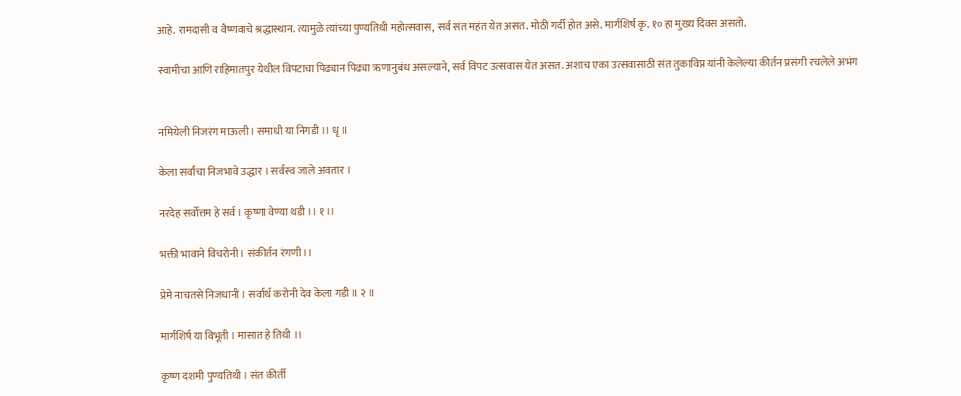आहे. रामदासी व वैष्णवाचे श्रद्धास्थान. त्यामुळे त्यांच्या पुण्यतिथी महोत्सवास, सर्व संत महंत येत असत. मोठी गर्दी होत असे. मार्गशिर्ष कृ. १० हा मुख्य दिवस असतो.

स्वामीचा आणि राहिमातपुर येथील विपटाचा पिढ्यान पिढ्या ऋणानुबंध असल्याने, सर्व विपट उत्सवास येत असत. अशाच एका उत्सवासाठी संत तुकाविप्र यांनी केलेल्या कीर्तन प्रसंगी रचलेले अभंग


नमियेली निजरंग माऊली। समाधी या निगडी ।। धृ ॥

केला सर्वांचा निजभावे उद्धार । सर्वस्व जाले अवतार ।

नरदेह सर्वोत्तम हे सर्व । कृष्णा वेण्या थडी ।। १ ।।

भक्ती भावाने विचरोनी। संकीर्तन रंगणी।।

प्रेमे नाचतसे निजधानी । सर्वार्थ करोनी देव केला गडी ॥ २ ॥

मार्गशिर्ष या विभूती । मासात हे तिथी ।।

कृष्ण दशमी पुण्यतिथी । संत कीर्ती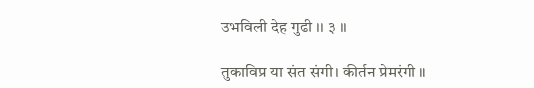उभविली देह गुढी ।। ३ ।।

तुकाविप्र या संत संगी। कीर्तन प्रेमरंगी ॥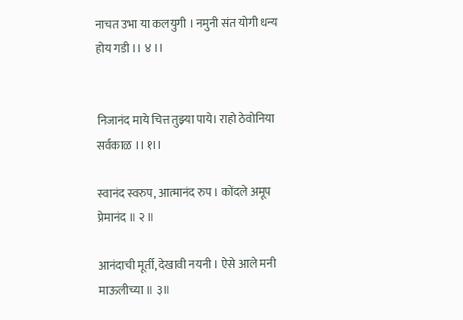नाचत उभा या कलयुगी । नमुनी संत योगी धन्य होय गडी ।। ४ ।।


निजानंद माये चित्त तुझ्या पाये। राहो ठेवोनिया सर्वकाळ ।। १।।

स्वानंद स्वरुप, आत्मानंद रुप । कोंदले अमूप प्रेमानंद ॥ २ ॥

आनंदाची मूर्ती, देखावी नयनी । ऐसे आले मनी माऊलीच्या ॥ ३॥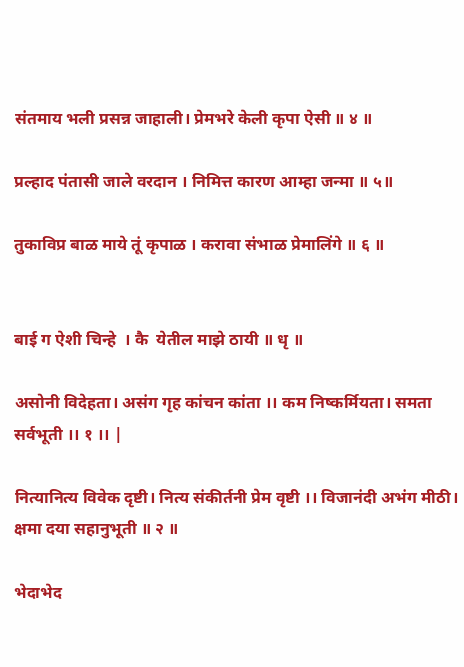संतमाय भली प्रसन्न जाहाली। प्रेमभरे केली कृपा ऐसी ॥ ४ ॥

प्रल्हाद पंतासी जाले वरदान । निमित्त कारण आम्हा जन्मा ॥ ५॥

तुकाविप्र बाळ माये तूं कृपाळ । करावा संभाळ प्रेमालिंगे ॥ ६ ॥


बाई ग ऐशी चिन्हे  । कै  येतील माझे ठायी ॥ धृ ॥

असोनी विदेहता। असंग गृह कांचन कांता ।। कम निष्कर्मियता। समता सर्वभूती ।। १ ।। |

नित्यानित्य विवेक दृष्टी। नित्य संकीर्तनी प्रेम वृष्टी ।। विजानंदी अभंग मीठी। क्षमा दया सहानुभूती ॥ २ ॥

भेदाभेद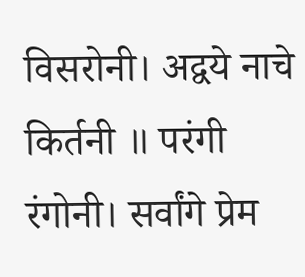विसरोनी। अद्वये नाचे किर्तनी ॥ परंगी रंगोनी। सर्वांगे प्रेम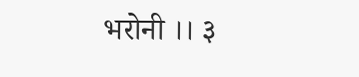भरोनी ।। ३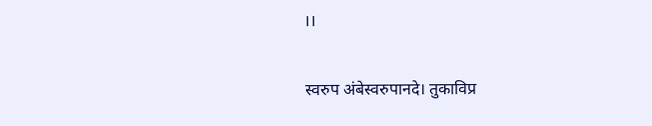।।

स्वरुप अंबेस्वरुपानदे। तुकाविप्र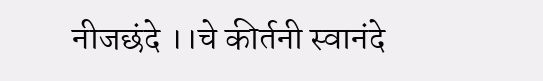नीजछंदे ।।चे कीर्तनी स्वानंदे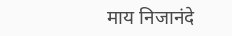माय निजानंदे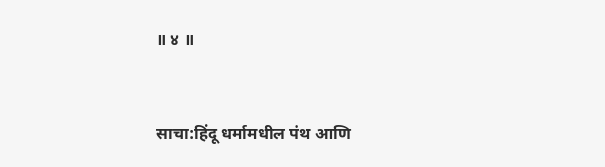॥ ४ ॥



साचा:हिंदू धर्मामधील पंथ आणि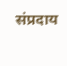संप्रदाय